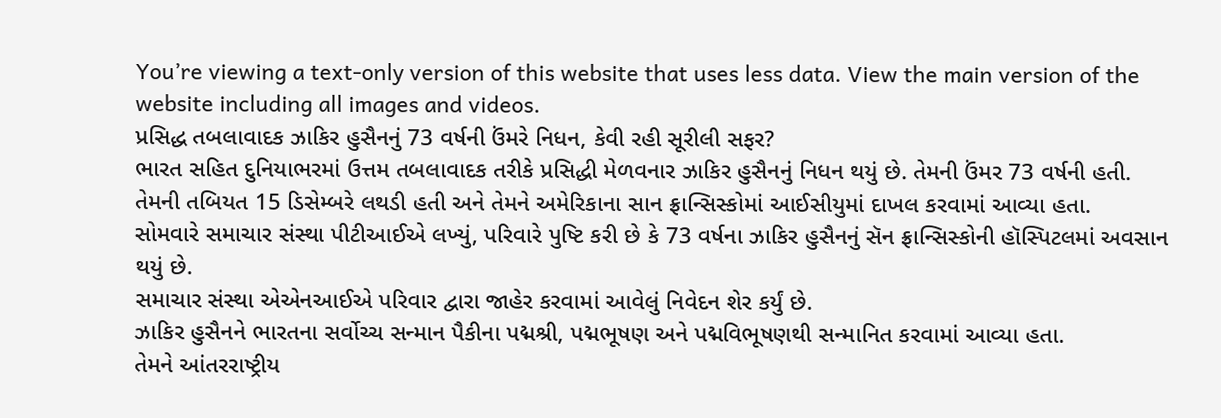You’re viewing a text-only version of this website that uses less data. View the main version of the website including all images and videos.
પ્રસિદ્ધ તબલાવાદક ઝાકિર હુસૈનનું 73 વર્ષની ઉંમરે નિધન, કેવી રહી સૂરીલી સફર?
ભારત સહિત દુનિયાભરમાં ઉત્તમ તબલાવાદક તરીકે પ્રસિદ્ધી મેળવનાર ઝાકિર હુસૈનનું નિધન થયું છે. તેમની ઉંમર 73 વર્ષની હતી.
તેમની તબિયત 15 ડિસેમ્બરે લથડી હતી અને તેમને અમેરિકાના સાન ફ્રાન્સિસ્કોમાં આઈસીયુમાં દાખલ કરવામાં આવ્યા હતા.
સોમવારે સમાચાર સંસ્થા પીટીઆઈએ લખ્યું, પરિવારે પુષ્ટિ કરી છે કે 73 વર્ષના ઝાકિર હુસૈનનું સૅન ફ્રાન્સિસ્કોની હૉસ્પિટલમાં અવસાન થયું છે.
સમાચાર સંસ્થા એએનઆઈએ પરિવાર દ્વારા જાહેર કરવામાં આવેલું નિવેદન શેર કર્યું છે.
ઝાકિર હુસૈનને ભારતના સર્વોચ્ચ સન્માન પૈકીના પદ્મશ્રી, પદ્મભૂષણ અને પદ્મવિભૂષણથી સન્માનિત કરવામાં આવ્યા હતા.
તેમને આંતરરાષ્ટ્રીય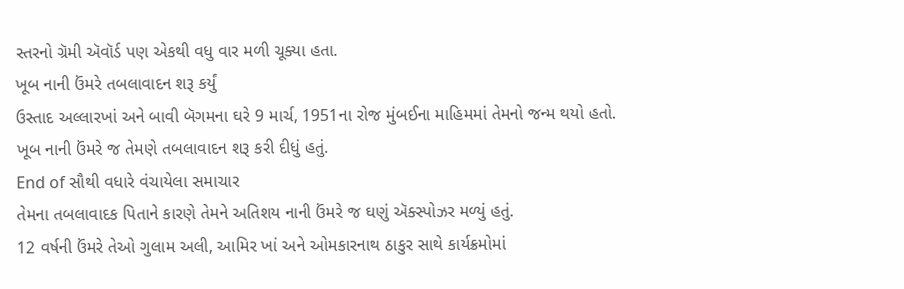સ્તરનો ગ્રૅમી ઍવૉર્ડ પણ એકથી વધુ વાર મળી ચૂક્યા હતા.
ખૂબ નાની ઉંમરે તબલાવાદન શરૂ કર્યું
ઉસ્તાદ અલ્લારખાં અને બાવી બૅગમના ઘરે 9 માર્ચ, 1951ના રોજ મુંબઈના માહિમમાં તેમનો જન્મ થયો હતો.
ખૂબ નાની ઉંમરે જ તેમણે તબલાવાદન શરૂ કરી દીધું હતું.
End of સૌથી વધારે વંચાયેલા સમાચાર
તેમના તબલાવાદક પિતાને કારણે તેમને અતિશય નાની ઉંમરે જ ઘણું ઍક્સ્પોઝર મળ્યું હતું.
12 વર્ષની ઉંમરે તેઓ ગુલામ અલી, આમિર ખાં અને ઓમકારનાથ ઠાકુર સાથે કાર્યક્રમોમાં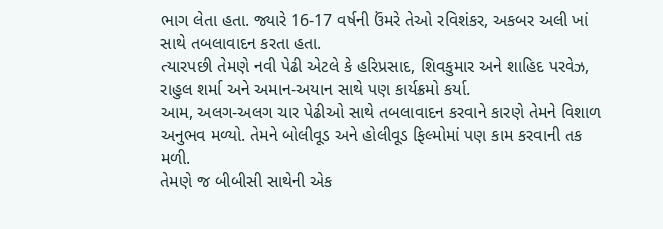ભાગ લેતા હતા. જ્યારે 16-17 વર્ષની ઉંમરે તેઓ રવિશંકર, અકબર અલી ખાં સાથે તબલાવાદન કરતા હતા.
ત્યારપછી તેમણે નવી પેઢી એટલે કે હરિપ્રસાદ, શિવકુમાર અને શાહિદ પરવેઝ, રાહુલ શર્મા અને અમાન-અયાન સાથે પણ કાર્યક્રમો કર્યા.
આમ, અલગ-અલગ ચાર પેઢીઓ સાથે તબલાવાદન કરવાને કારણે તેમને વિશાળ અનુભવ મળ્યો. તેમને બોલીવૂડ અને હોલીવૂડ ફિલ્મોમાં પણ કામ કરવાની તક મળી.
તેમણે જ બીબીસી સાથેની એક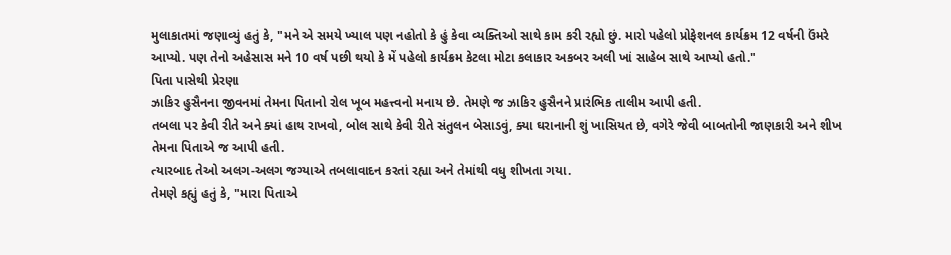મુલાકાતમાં જણાવ્યું હતું કે, "મને એ સમયે ખ્યાલ પણ નહોતો કે હું કેવા વ્યક્તિઓ સાથે કામ કરી રહ્યો છું. મારો પહેલો પ્રોફેશનલ કાર્યક્રમ 12 વર્ષની ઉંમરે આપ્યો. પણ તેનો અહેસાસ મને 10 વર્ષ પછી થયો કે મેં પહેલો કાર્યક્રમ કેટલા મોટા કલાકાર અકબર અલી ખાં સાહેબ સાથે આપ્યો હતો."
પિતા પાસેથી પ્રેરણા
ઝાકિર હુસૈનના જીવનમાં તેમના પિતાનો રોલ ખૂબ મહત્ત્વનો મનાય છે. તેમણે જ ઝાકિર હુસૈનને પ્રારંભિક તાલીમ આપી હતી.
તબલા પર કેવી રીતે અને ક્યાં હાથ રાખવો, બોલ સાથે કેવી રીતે સંતુલન બેસાડવું, ક્યા ઘરાનાની શું ખાસિયત છે, વગેરે જેવી બાબતોની જાણકારી અને શીખ તેમના પિતાએ જ આપી હતી.
ત્યારબાદ તેઓ અલગ-અલગ જગ્યાએ તબલાવાદન કરતાં રહ્યા અને તેમાંથી વધુ શીખતા ગયા.
તેમણે કહ્યું હતું કે, "મારા પિતાએ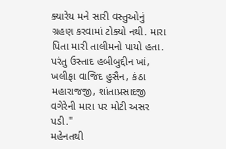ક્યારેય મને સારી વસ્તુઓનું ગ્રહણ કરવામાં ટોક્યો નથી. મારા પિતા મારી તાલીમનો પાયો હતા. પરંતુ ઉસ્તાદ હબીબુદ્દીન ખાં, ખલીફા વાજિદ હુસૈન, કંઠા મહારાજજી, શાંતાપ્રસાદજી વગેરેની મારા પર મોટી અસર પડી."
મહેનતથી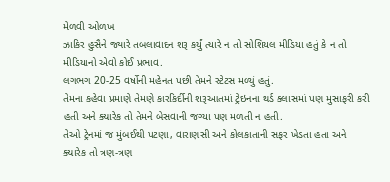મેળવી ઓળખ
ઝાકિર હુસૈને જ્યારે તબલાવાદન શરૂ કર્યું ત્યારે ન તો સોશિયલ મીડિયા હતું કે ન તો મીડિયાનો એવો કોઈ પ્રભાવ.
લગભગ 20-25 વર્ષોની મહેનત પછી તેમને સ્ટેટસ મળ્યું હતું.
તેમના કહેવા પ્રમાણે તેમણે કારકિર્દીની શરૂઆતમાં ટ્રેઇનના થર્ડ ક્લાસમાં પણ મુસાફરી કરી હતી અને ક્યારેક તો તેમને બેસવાની જગ્યા પણ મળતી ન હતી.
તેઓ ટ્રેનમાં જ મુંબઈથી પટણા, વારાણસી અને કોલકાતાની સફર ખેડતા હતા અને ક્યારેક તો ત્રણ-ત્રણ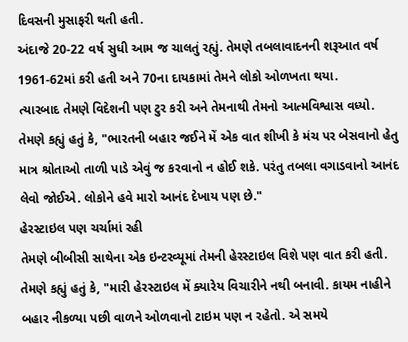દિવસની મુસાફરી થતી હતી.
અંદાજે 20-22 વર્ષ સુધી આમ જ ચાલતું રહ્યું. તેમણે તબલાવાદનની શરૂઆત વર્ષ 1961-62માં કરી હતી અને 70ના દાયકામાં તેમને લોકો ઓળખતા થયા.
ત્યારબાદ તેમણે વિદેશની પણ ટુર કરી અને તેમનાથી તેમનો આત્મવિશ્વાસ વધ્યો.
તેમણે કહ્યું હતું કે, "ભારતની બહાર જઈને મેં એક વાત શીખી કે મંચ પર બેસવાનો હેતુ માત્ર શ્રોતાઓ તાળી પાડે એવું જ કરવાનો ન હોઈ શકે. પરંતુ તબલા વગાડવાનો આનંદ લેવો જોઈએ. લોકોને હવે મારો આનંદ દેખાય પણ છે."
હેરસ્ટાઇલ પણ ચર્ચામાં રહી
તેમણે બીબીસી સાથેના એક ઇન્ટરવ્યૂમાં તેમની હેરસ્ટાઇલ વિશે પણ વાત કરી હતી.
તેમણે કહ્યું હતું કે, "મારી હેરસ્ટાઇલ મેં ક્યારેય વિચારીને નથી બનાવી. કાયમ નાહીને બહાર નીકળ્યા પછી વાળને ઓળવાનો ટાઇમ પણ ન રહેતો. એ સમયે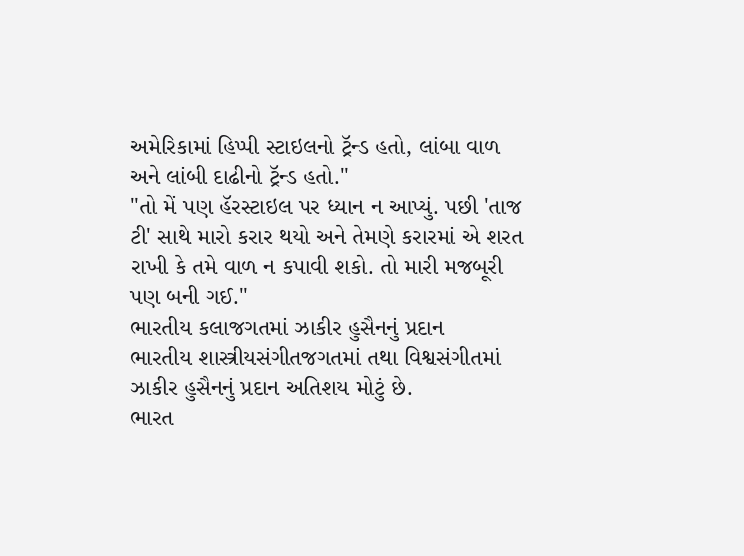અમેરિકામાં હિપ્પી સ્ટાઇલનો ટ્રૅન્ડ હતો, લાંબા વાળ અને લાંબી દાઢીનો ટ્રૅન્ડ હતો."
"તો મેં પણ હૅરસ્ટાઇલ પર ધ્યાન ન આપ્યું. પછી 'તાજ ટી' સાથે મારો કરાર થયો અને તેમણે કરારમાં એ શરત રાખી કે તમે વાળ ન કપાવી શકો. તો મારી મજબૂરી પણ બની ગઈ."
ભારતીય કલાજગતમાં ઝાકીર હુસૈનનું પ્રદાન
ભારતીય શાસ્ત્રીયસંગીતજગતમાં તથા વિશ્વસંગીતમાં ઝાકીર હુસૈનનું પ્રદાન અતિશય મોટું છે.
ભારત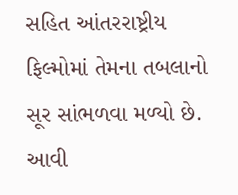સહિત આંતરરાષ્ટ્રીય ફિલ્મોમાં તેમના તબલાનો સૂર સાંભળવા મળ્યો છે. આવી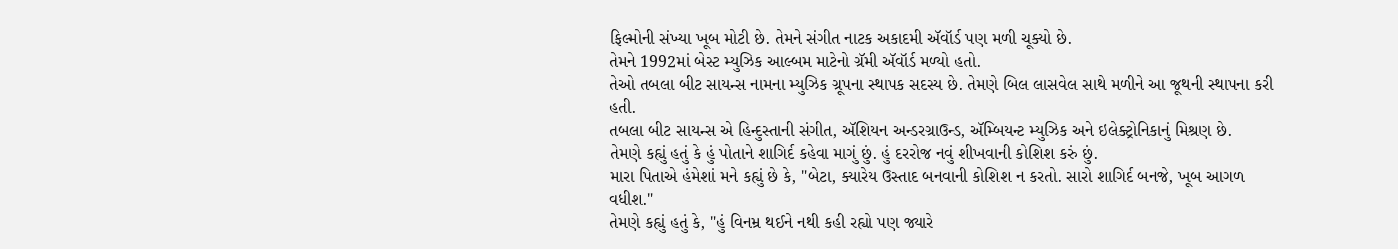ફિલ્મોની સંખ્યા ખૂબ મોટી છે. તેમને સંગીત નાટક અકાદમી ઍવૉર્ડ પણ મળી ચૂક્યો છે.
તેમને 1992માં બેસ્ટ મ્યુઝિક આલ્બમ માટેનો ગ્રૅમી ઍવૉર્ડ મળ્યો હતો.
તેઓ તબલા બીટ સાયન્સ નામના મ્યુઝિક ગ્રૂપના સ્થાપક સદસ્ય છે. તેમણે બિલ લાસવેલ સાથે મળીને આ જૂથની સ્થાપના કરી હતી.
તબલા બીટ સાયન્સ એ હિન્દુસ્તાની સંગીત, ઍશિયન અન્ડરગ્રાઉન્ડ, ઍમ્બિયન્ટ મ્યુઝિક અને ઇલેક્ટ્રોનિકાનું મિશ્રણ છે.
તેમણે કહ્યું હતું કે હું પોતાને શાગિર્દ કહેવા માગું છું. હું દરરોજ નવું શીખવાની કોશિશ કરું છું.
મારા પિતાએ હંમેશાં મને કહ્યું છે કે, "બેટા, ક્યારેય ઉસ્તાદ બનવાની કોશિશ ન કરતો. સારો શાગિર્દ બનજે, ખૂબ આગળ વધીશ."
તેમણે કહ્યું હતું કે, "હું વિનમ્ર થઈને નથી કહી રહ્યો પણ જ્યારે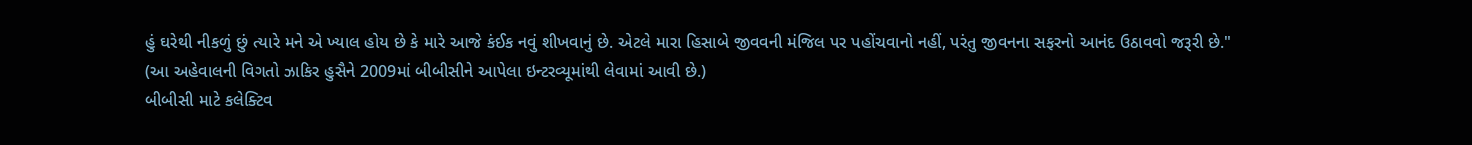હું ઘરેથી નીકળું છું ત્યારે મને એ ખ્યાલ હોય છે કે મારે આજે કંઈક નવું શીખવાનું છે. એટલે મારા હિસાબે જીવવની મંજિલ પર પહોંચવાનો નહીં, પરંતુ જીવનના સફરનો આનંદ ઉઠાવવો જરૂરી છે."
(આ અહેવાલની વિગતો ઝાકિર હુસૈને 2009માં બીબીસીને આપેલા ઇન્ટરવ્યૂમાંથી લેવામાં આવી છે.)
બીબીસી માટે કલેક્ટિવ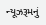ન્યૂઝરૂમનું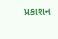પ્રકાશન